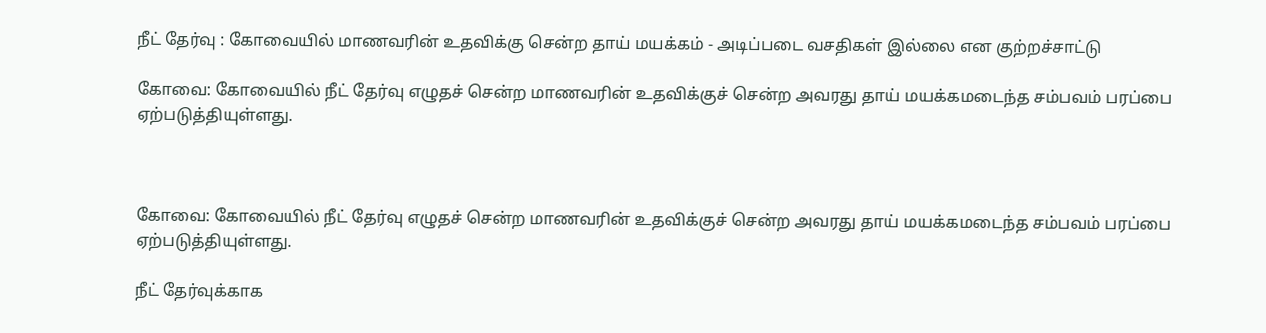நீட் தேர்வு : கோவையில் மாணவரின் உதவிக்கு சென்ற தாய் மயக்கம் - அடிப்படை வசதிகள் இல்லை என குற்றச்சாட்டு

கோவை: கோவையில் நீட் தேர்வு எழுதச் சென்ற மாணவரின் உதவிக்குச் சென்ற அவரது தாய் மயக்கமடைந்த சம்பவம் பரப்பை ஏற்படுத்தியுள்ளது.



கோவை: கோவையில் நீட் தேர்வு எழுதச் சென்ற மாணவரின் உதவிக்குச் சென்ற அவரது தாய் மயக்கமடைந்த சம்பவம் பரப்பை ஏற்படுத்தியுள்ளது.

நீட் தேர்வுக்காக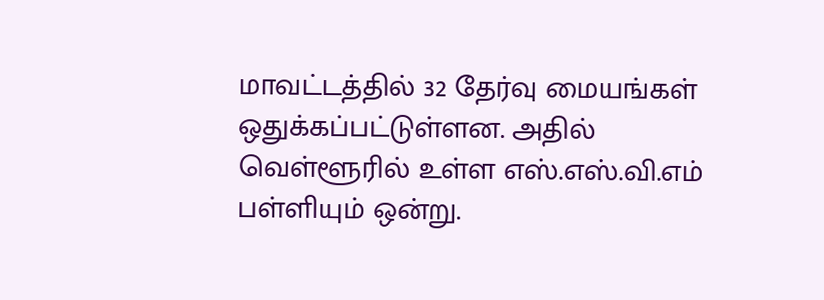மாவட்டத்தில் 32 தேர்வு மையங்கள் ஒதுக்கப்பட்டுள்ளன. அதில் வெள்ளூரில் உள்ள எஸ்.எஸ்.வி.எம் பள்ளியும் ஒன்று.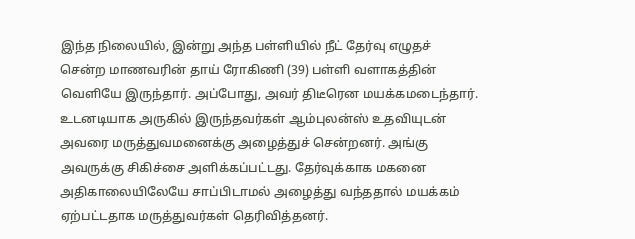இந்த நிலையில், இன்று அந்த பள்ளியில் நீட் தேர்வு எழுதச் சென்ற மாணவரின் தாய் ரோகிணி (39) பள்ளி வளாகத்தின் வெளியே இருந்தார். அப்போது, அவர் திடீரென மயக்கமடைந்தார். உடனடியாக அருகில் இருந்தவர்கள் ஆம்புலன்ஸ் உதவியுடன் அவரை மருத்துவமனைக்கு அழைத்துச் சென்றனர். அங்கு அவருக்கு சிகிச்சை அளிக்கப்பட்டது. தேர்வுக்காக மகனை அதிகாலையிலேயே சாப்பிடாமல் அழைத்து வந்ததால் மயக்கம் ஏற்பட்டதாக மருத்துவர்கள் தெரிவித்தனர்.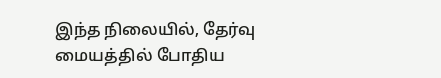இந்த நிலையில், தேர்வு மையத்தில் போதிய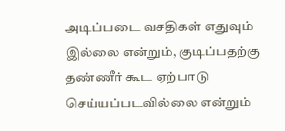அடிப்படை வசதிகள் எதுவும் இல்லை என்றும், குடிப்பதற்கு தண்ணீர் கூட ஏற்பாடு செய்யப்படவில்லை என்றும்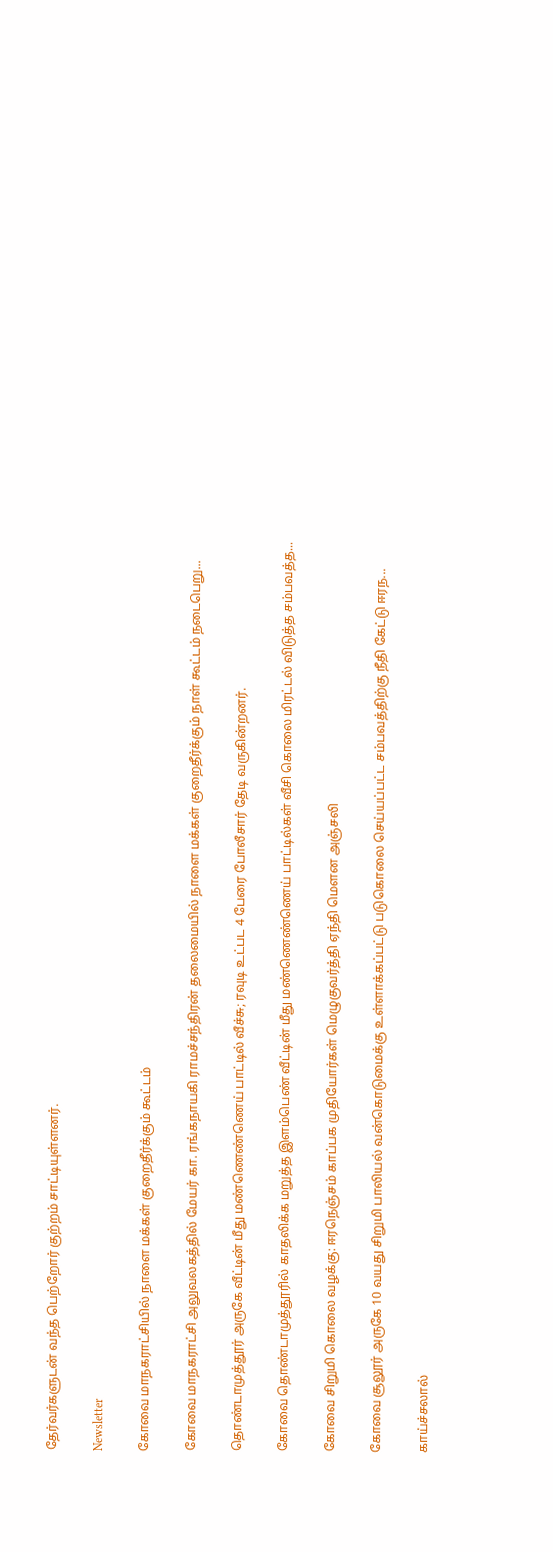தேர்வர்களுடன் வந்த பெற்றோர் குற்றம் சாட்டியுள்ளனர்.

Newsletter

கோவை மாநகராட்சியில் நாளை மக்கள் குறைதீர்க்கும் கூட்டம்

கோவை மாநகராட்சி அலுவலகத்தில் மேயர் கா. ரங்கநாயகி ராமச்சந்திரன் தலைமையில் நாளை மக்கள் குறைதீர்க்கும் நாள் கூட்டம் நடைபெறு...

தொண்டாமுத்தூர் அருகே வீட்டின் மீது மண்ணெண்ணெய் பாட்டில் வீச்சு; ரவுடி உட்பட 4 பேரை போலீசார் தேடி வருகின்றனர்.

கோவை தொண்டாமுத்தூரில் காதலிக்க மறுத்த இளம்பெண் வீட்டின் மீது மண்ணெண்ணெய் பாட்டில்கள் வீசி கொலை மிரட்டல் விடுத்த சம்பவத்த...

கோவை சிறுமி கொலை வழக்கு: ஈரநெஞ்சம் காப்பக முதியோர்கள் மெழுகுவர்த்தி ஏந்தி மௌன அஞ்சலி

கோவை சூலூர் அருகே 10 வயது சிறுமி பாலியல் வன்கொடுமைக்கு உள்ளாக்கப்பட்டு படுகொலை செய்யப்பட்ட சம்பவத்திற்கு நீதி கேட்டு ஈரந...

காய்ச்சலால்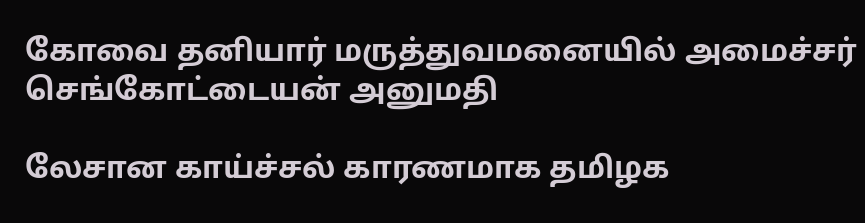கோவை தனியார் மருத்துவமனையில் அமைச்சர் செங்கோட்டையன் அனுமதி

லேசான காய்ச்சல் காரணமாக தமிழக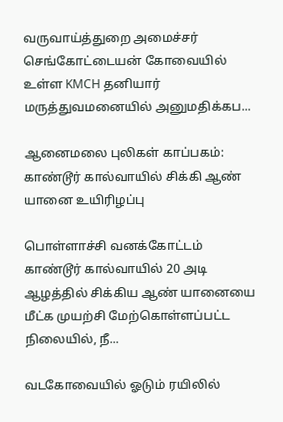வருவாய்த்துறை அமைச்சர் செங்கோட்டையன் கோவையில் உள்ள KMCH தனியார் மருத்துவமனையில் அனுமதிக்கப...

ஆனைமலை புலிகள் காப்பகம்: காண்டூர் கால்வாயில் சிக்கி ஆண் யானை உயிரிழப்பு

பொள்ளாச்சி வனக்கோட்டம் காண்டூர் கால்வாயில் 20 அடி ஆழத்தில் சிக்கிய ஆண் யானையை மீட்க முயற்சி மேற்கொள்ளப்பட்ட நிலையில், நீ...

வடகோவையில் ஓடும் ரயிலில்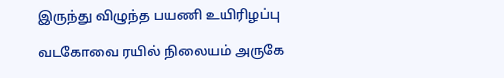இருந்து விழுந்த பயணி உயிரிழப்பு

வடகோவை ரயில் நிலையம் அருகே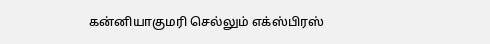கன்னியாகுமரி செல்லும் எக்ஸ்பிரஸ்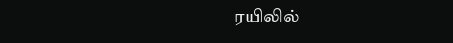ரயிலில்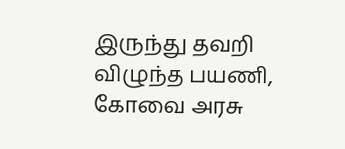இருந்து தவறி விழுந்த பயணி, கோவை அரசு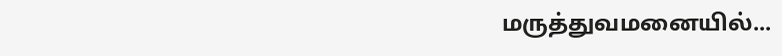மருத்துவமனையில்...